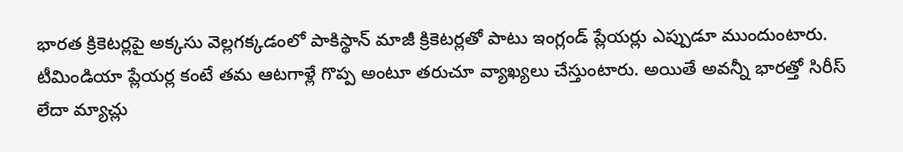భారత క్రికెటర్లపై అక్కసు వెల్లగక్కడంలో పాకిస్థాన్ మాజీ క్రికెటర్లతో పాటు ఇంగ్లండ్ ప్లేయర్లు ఎప్పుడూ ముందుంటారు. టీమిండియా ప్లేయర్ల కంటే తమ ఆటగాళ్లే గొప్ప అంటూ తరుచూ వ్యాఖ్యలు చేస్తుంటారు. అయితే అవన్నీ భారత్తో సిరీస్ లేదా మ్యాచ్లు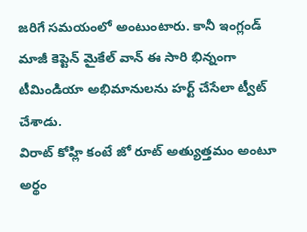జరిగే సమయంలో అంటుంటారు. కానీ ఇంగ్లండ్ మాజీ కెప్టెన్ మైకేల్ వాన్ ఈ సారి భిన్నంగా టీమిండియా అభిమానులను హర్ట్ చేసేలా ట్వీట్ చేశాడు.
విరాట్ కోహ్లి కంటే జో రూట్ అత్యుత్తమం అంటూ అర్థం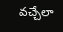వచ్చేలా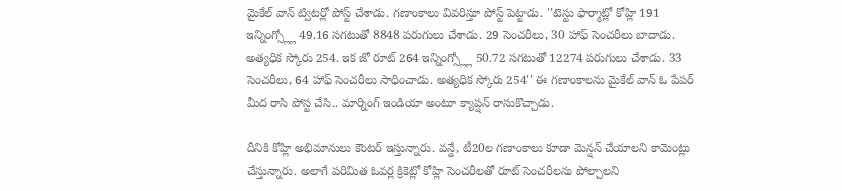మైకేల్ వాన్ ట్విటర్లో పోస్ట్ చేశాడు. గణాంకాలు వివరిస్తూ పోస్ట్ పెట్టాడు. ''టెస్టు ఫార్మాట్లో కోహ్లి 191 ఇన్నింగ్స్ల్లో 49.16 సగటుతో 8848 పరుగులు చేశాడు. 29 సెంచరీలు, 30 హాఫ్ సెంచరీలు బాదాడు. అత్యధిక స్కోరు 254. ఇక జో రూట్ 264 ఇన్నింగ్స్ల్లో 50.72 సగటుతో 12274 పరుగులు చేశాడు. 33 సెంచరీలు, 64 హాఫ్ సెంచరీలు సాధించాడు. అత్యధిక స్కోరు 254'' ఈ గణాంకాలను మైకేల్ వాన్ ఓ పేపర్ మీద రాసి పోస్ట చేసి.. మార్నింగ్ ఇండియా అంటూ క్యాప్షన్ రాసుకొచ్చాడు.

దీనికి కోహ్లి అభిమానులు కౌంటర్ ఇస్తున్నారు. వన్డే, టీ20ల గణాంకాలు కూడా మెన్షన్ చేయాలని కామెంట్లు చేస్తున్నారు. అలాగే పరిమిత ఓవర్ల క్రికెట్లో కోహ్లి సెంచరీలతో రూట్ సెంచరీలను పోల్చాలని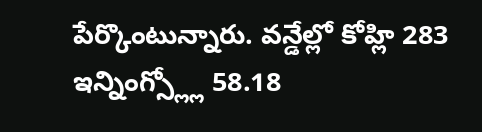పేర్కొంటున్నారు. వన్డేల్లో కోహ్లి 283 ఇన్నింగ్స్ల్లో 58.18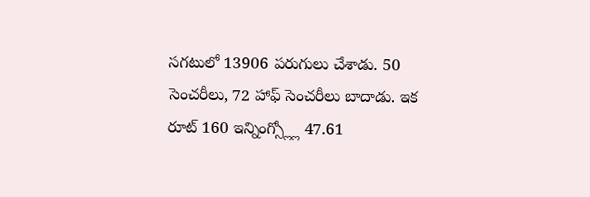సగటులో 13906 పరుగులు చేశాడు. 50 సెంచరీలు, 72 హాఫ్ సెంచరీలు బాదాడు. ఇక రూట్ 160 ఇన్నింగ్స్ల్లో 47.61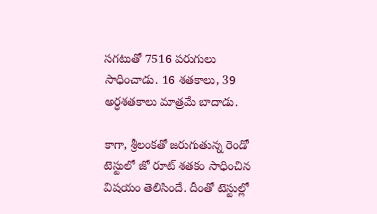సగటుతో 7516 పరుగులు సాధించాడు. 16 శతకాలు, 39 అర్ధశతకాలు మాత్రమే బాదాడు.

కాగా, శ్రీలంకతో జరుగుతున్న రెండో టెస్టులో జో రూట్ శతకం సాధించిన విషయం తెలిసిందే. దీంతో టెస్టుల్లో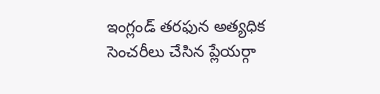ఇంగ్లండ్ తరఫున అత్యధిక సెంచరీలు చేసిన ప్లేయర్గా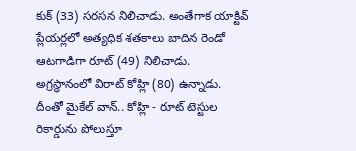కుక్ (33) సరసన నిలిచాడు. అంతేగాక యాక్టివ్ ప్లేయర్లలో అత్యధిక శతకాలు బాదిన రెండో ఆటగాడిగా రూట్ (49) నిలిచాడు. అగ్రస్థానంలో విరాట్ కోహ్లి (80) ఉన్నాడు. దీంతో మైకేల్ వాన్.. కోహ్లి - రూట్ టెస్టుల రికార్డును పోలుస్తూ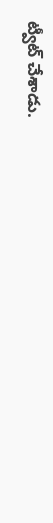ట్వీట్ చేశాడు.